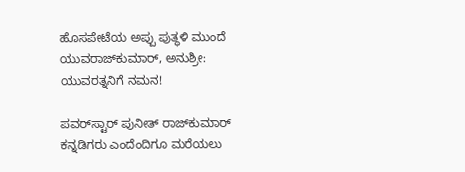ಹೊಸಪೇಟೆಯ ಅಪ್ಪು ಪುತ್ಥಳಿ ಮುಂದೆ ಯುವರಾಜ್‌ಕುಮಾರ್, ಅನುಶ್ರೀ: ಯುವರತ್ನನಿಗೆ ನಮನ!

ಪವರ್‌ಸ್ಟಾರ್ ಪುನೀತ್ ರಾಜ್‌ಕುಮಾರ್ ಕನ್ನಡಿಗರು ಎಂದೆಂದಿಗೂ ಮರೆಯಲು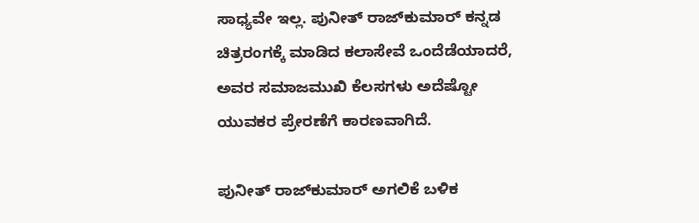ಸಾಧ್ಯವೇ ಇಲ್ಲ. ಪುನೀತ್ ರಾಜ್‌ಕುಮಾರ್ ಕನ್ನಡ ಚಿತ್ರರಂಗಕ್ಕೆ ಮಾಡಿದ ಕಲಾಸೇವೆ ಒಂದೆಡೆಯಾದರೆ, ಅವರ ಸಮಾಜಮುಖಿ ಕೆಲಸಗಳು ಅದೆಷ್ಟೋ ಯುವಕರ ಪ್ರೇರಣೆಗೆ ಕಾರಣವಾಗಿದೆ.

ಪುನೀತ್ ರಾಜ್‌ಕುಮಾರ್ ಅಗಲಿಕೆ ಬಳಿಕ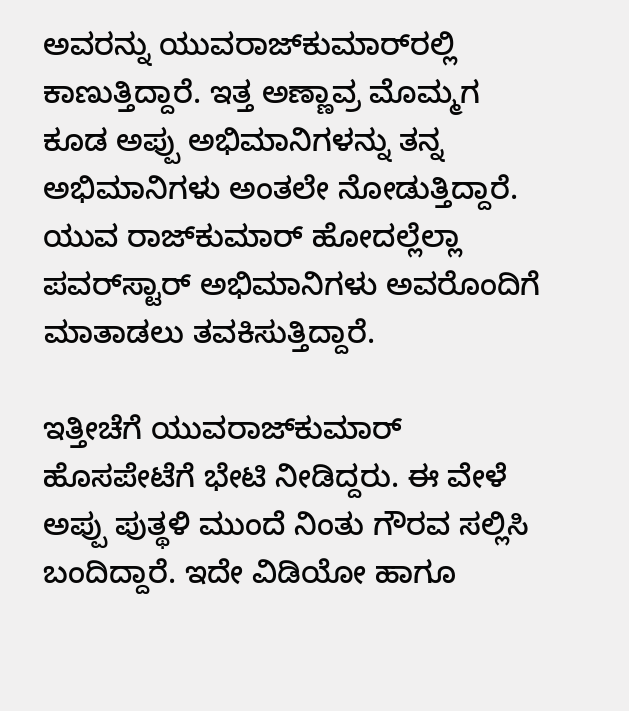ಅವರನ್ನು ಯುವರಾಜ್‌ಕುಮಾರ್‌ರಲ್ಲಿ ಕಾಣುತ್ತಿದ್ದಾರೆ. ಇತ್ತ ಅಣ್ಣಾವ್ರ ಮೊಮ್ಮಗ ಕೂಡ ಅಪ್ಪು ಅಭಿಮಾನಿಗಳನ್ನು ತನ್ನ ಅಭಿಮಾನಿಗಳು ಅಂತಲೇ ನೋಡುತ್ತಿದ್ದಾರೆ. ಯುವ ರಾಜ್‌ಕುಮಾರ್ ಹೋದಲ್ಲೆಲ್ಲಾ ಪವರ್‌ಸ್ಟಾರ್ ಅಭಿಮಾನಿಗಳು ಅವರೊಂದಿಗೆ ಮಾತಾಡಲು ತವಕಿಸುತ್ತಿದ್ದಾರೆ.

ಇತ್ತೀಚೆಗೆ ಯುವರಾಜ್‌ಕುಮಾರ್ ಹೊಸಪೇಟೆಗೆ ಭೇಟಿ ನೀಡಿದ್ದರು. ಈ ವೇಳೆ ಅಪ್ಪು ಪುತ್ಥಳಿ ಮುಂದೆ ನಿಂತು ಗೌರವ ಸಲ್ಲಿಸಿ ಬಂದಿದ್ದಾರೆ. ಇದೇ ವಿಡಿಯೋ ಹಾಗೂ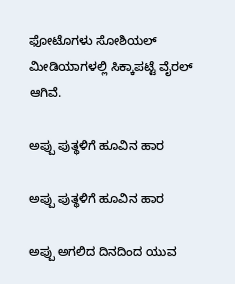ಫೋಟೊಗಳು ಸೋಶಿಯಲ್ ಮೀಡಿಯಾಗಳಲ್ಲಿ ಸಿಕ್ಕಾಪಟ್ಟೆ ವೈರಲ್ ಆಗಿವೆ.

ಅಪ್ಪು ಪುತ್ಥಳಿಗೆ ಹೂವಿನ ಹಾರ

ಅಪ್ಪು ಪುತ್ಥಳಿಗೆ ಹೂವಿನ ಹಾರ

ಅಪ್ಪು ಅಗಲಿದ ದಿನದಿಂದ ಯುವ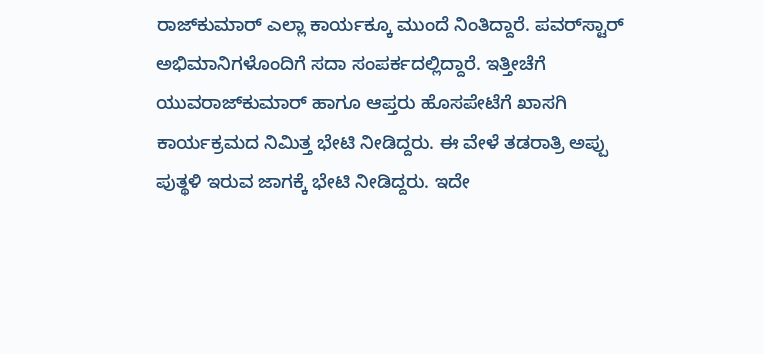ರಾಜ್‌ಕುಮಾರ್ ಎಲ್ಲಾ ಕಾರ್ಯಕ್ಕೂ ಮುಂದೆ ನಿಂತಿದ್ದಾರೆ. ಪವರ್‌ಸ್ಟಾರ್ ಅಭಿಮಾನಿಗಳೊಂದಿಗೆ ಸದಾ ಸಂಪರ್ಕದಲ್ಲಿದ್ದಾರೆ. ಇತ್ತೀಚೆಗೆ ಯುವರಾಜ್‌ಕುಮಾರ್ ಹಾಗೂ ಆಪ್ತರು ಹೊಸಪೇಟೆಗೆ ಖಾಸಗಿ ಕಾರ್ಯಕ್ರಮದ ನಿಮಿತ್ತ ಭೇಟಿ ನೀಡಿದ್ದರು. ಈ ವೇಳೆ ತಡರಾತ್ರಿ ಅಪ್ಪು ಪುತ್ಥಳಿ ಇರುವ ಜಾಗಕ್ಕೆ ಭೇಟಿ ನೀಡಿದ್ದರು. ಇದೇ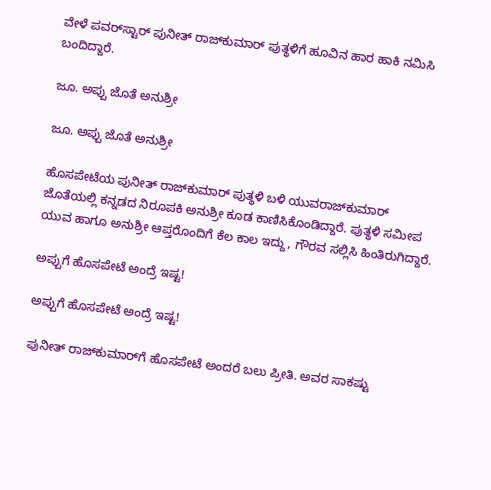ವೇಳೆ ಪವರ್‌ಸ್ಟಾರ್‌ ಪುನೀತ್ ರಾಜ್‌ಕುಮಾರ್ ಪುತ್ಥಳಿಗೆ ಹೂವಿನ ಹಾರ ಹಾಕಿ ನಮಿಸಿ ಬಂದಿದ್ದಾರೆ.

ಜೂ. ಅಪ್ಪು ಜೊತೆ ಅನುಶ್ರೀ

ಜೂ. ಅಪ್ಪು ಜೊತೆ ಅನುಶ್ರೀ

ಹೊಸಪೇಟೆಯ ಪುನೀತ್ ರಾಜ್‌ಕುಮಾರ್ ಪುತ್ಥಳಿ ಬಳಿ ಯುವರಾಜ್‌ಕುಮಾರ್ ಜೊತೆಯಲ್ಲಿ ಕನ್ನಡದ ನಿರೂಪಕಿ ಅನುಶ್ರೀ ಕೂಡ ಕಾಣಿಸಿಕೊಂಡಿದ್ದಾರೆ. ಪುತ್ಥಳಿ ಸಮೀಪ ಯುವ ಹಾಗೂ ಅನುಶ್ರೀ ಆಪ್ತರೊಂದಿಗೆ ಕೆಲ ಕಾಲ ಇದ್ದು, ಗೌರವ ಸಲ್ಲಿಸಿ ಹಿಂತಿರುಗಿದ್ದಾರೆ.

ಅಪ್ಪುಗೆ ಹೊಸಪೇಟೆ ಅಂದ್ರೆ ಇಷ್ಟ!

ಅಪ್ಪುಗೆ ಹೊಸಪೇಟೆ ಅಂದ್ರೆ ಇಷ್ಟ!

ಪುನೀತ್‌ ರಾಜ್‌ಕುಮಾರ್‌ಗೆ ಹೊಸಪೇಟೆ ಅಂದರೆ ಬಲು ಪ್ರೀತಿ. ಅವರ ಸಾಕಷ್ಟು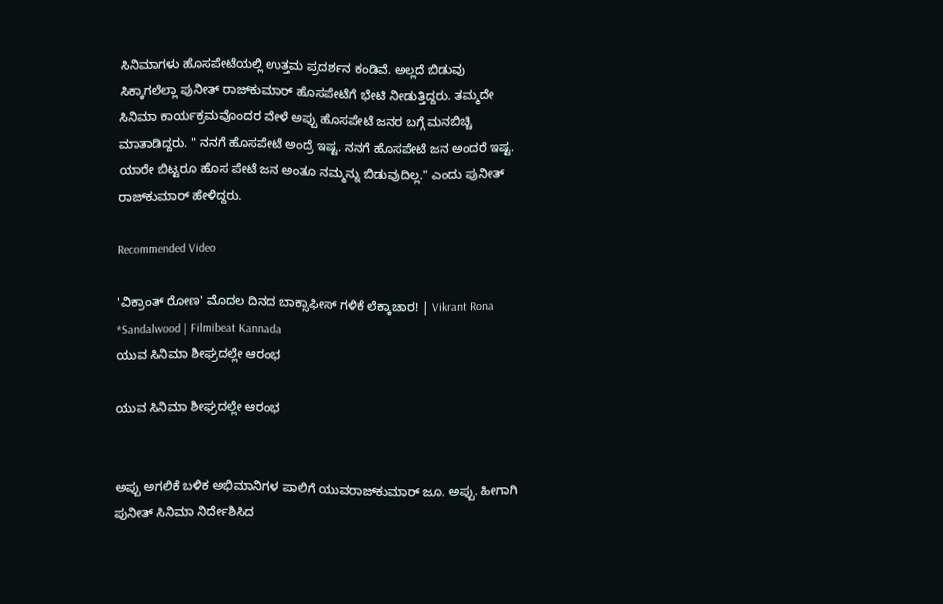ಸಿನಿಮಾಗಳು ಹೊಸಪೇಟೆಯಲ್ಲಿ ಉತ್ತಮ ಪ್ರದರ್ಶನ ಕಂಡಿವೆ. ಅಲ್ಲದೆ ಬಿಡುವು ಸಿಕ್ಕಾಗಲೆಲ್ಲಾ ಪುನೀತ್ ರಾಜ್‌ಕುಮಾರ್ ಹೊಸಪೇಟೆಗೆ ಭೇಟಿ ನೀಡುತ್ತಿದ್ದರು. ತಮ್ಮದೇ ಸಿನಿಮಾ ಕಾರ್ಯಕ್ರಮವೊಂದರ ವೇಳೆ ಅಪ್ಪು ಹೊಸಪೇಟೆ ಜನರ ಬಗ್ಗೆ ಮನಬಿಚ್ಚಿ ಮಾತಾಡಿದ್ದರು. " ನನಗೆ ಹೊಸಪೇಟೆ ಅಂದ್ರೆ ಇಷ್ಟ. ನನಗೆ ಹೊಸಪೇಟೆ ಜನ ಅಂದರೆ ಇಷ್ಟ. ಯಾರೇ ಬಿಟ್ಟರೂ ಹೊಸ ಪೇಟೆ ಜನ ಅಂತೂ ನಮ್ಮನ್ನು ಬಿಡುವುದಿಲ್ಲ." ಎಂದು ಪುನೀತ್ ರಾಜ್‌ಕುಮಾರ್ ಹೇಳಿದ್ದರು.

Recommended Video

'ವಿಕ್ರಾಂತ್ ರೋಣ' ಮೊದಲ ದಿನದ ಬಾಕ್ಸಾಫೀಸ್ ಗಳಿಕೆ ಲೆಕ್ಕಾಚಾರ! | Vikrant Rona *Sandalwood | Filmibeat Kannada
ಯುವ ಸಿನಿಮಾ ಶೀಘ್ರದಲ್ಲೇ ಆರಂಭ

ಯುವ ಸಿನಿಮಾ ಶೀಘ್ರದಲ್ಲೇ ಆರಂಭ


ಅಪ್ಪು ಅಗಲಿಕೆ ಬಳಿಕ ಅಭಿಮಾನಿಗಳ ಪಾಲಿಗೆ ಯುವರಾಜ್‌ಕುಮಾರ್ ಜೂ. ಅಪ್ಪು. ಹೀಗಾಗಿ ಪುನೀತ್ ಸಿನಿಮಾ ನಿರ್ದೇಶಿಸಿದ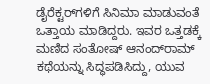ಡೈರೆಕ್ಟರ್‌ಗಳಿಗೆ ಸಿನಿಮಾ ಮಾಡುವಂತೆ ಒತ್ತಾಯ ಮಾಡಿದ್ದರು. ಇವರ ಒತ್ತಡಕ್ಕೆ ಮಣಿದ ಸಂತೋಷ್ ಆನಂದ್‌ರಾಮ್ ಕಥೆಯನ್ನು ಸಿದ್ಧಪಡಿಸಿದ್ದು, ಯುವ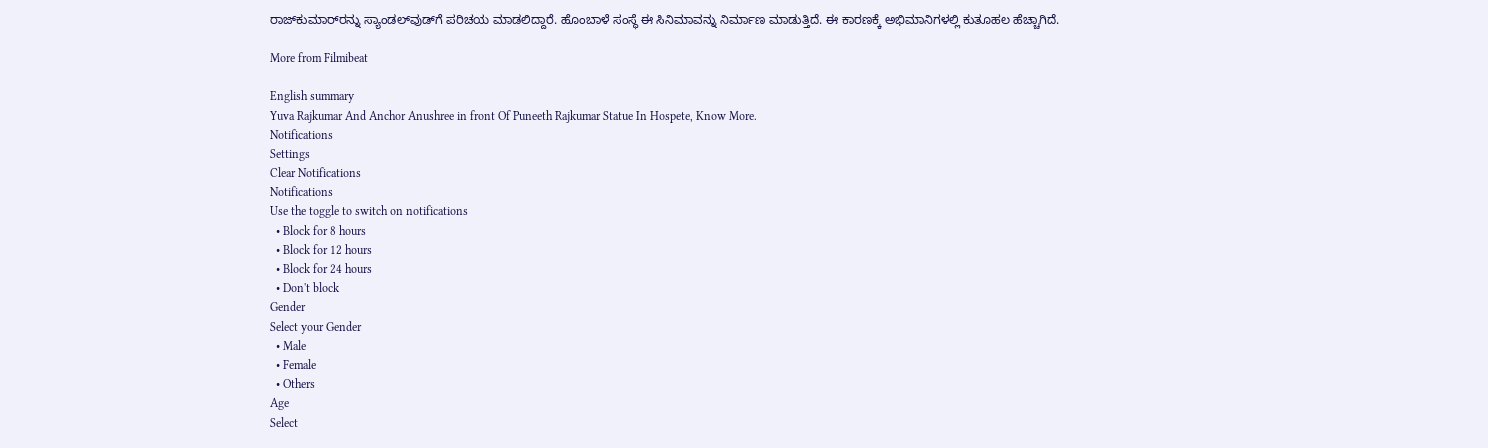ರಾಜ್‌ಕುಮಾರ್‌ರನ್ನು ಸ್ಯಾಂಡಲ್‌ವುಡ್‌ಗೆ ಪರಿಚಯ ಮಾಡಲಿದ್ದಾರೆ. ಹೊಂಬಾಳೆ ಸಂಸ್ಥೆ ಈ ಸಿನಿಮಾವನ್ನು ನಿರ್ಮಾಣ ಮಾಡುತ್ತಿದೆ. ಈ ಕಾರಣಕ್ಕೆ ಅಭಿಮಾನಿಗಳಲ್ಲಿ ಕುತೂಹಲ ಹೆಚ್ಚಾಗಿದೆ.

More from Filmibeat

English summary
Yuva Rajkumar And Anchor Anushree in front Of Puneeth Rajkumar Statue In Hospete, Know More.
Notifications
Settings
Clear Notifications
Notifications
Use the toggle to switch on notifications
  • Block for 8 hours
  • Block for 12 hours
  • Block for 24 hours
  • Don't block
Gender
Select your Gender
  • Male
  • Female
  • Others
Age
Select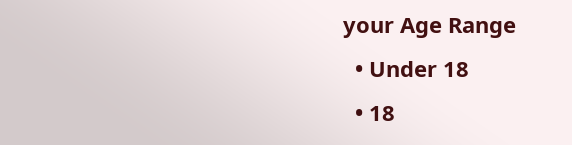your Age Range
  • Under 18
  • 18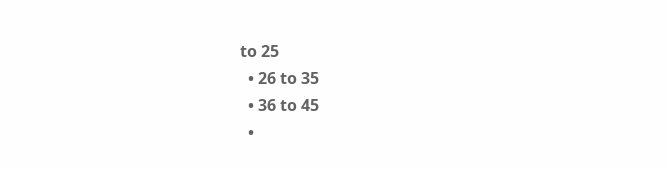to 25
  • 26 to 35
  • 36 to 45
  •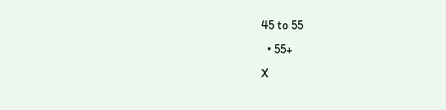45 to 55
  • 55+
X